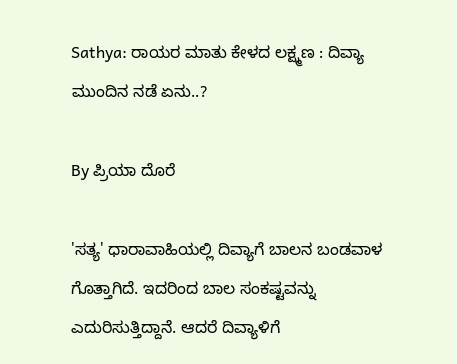Sathya: ರಾಯರ ಮಾತು ಕೇಳದ ಲಕ್ಷ್ಮಣ : ದಿವ್ಯಾ ಮುಂದಿನ ನಡೆ ಏನು..?

By ಪ್ರಿಯಾ ದೊರೆ

'ಸತ್ಯ' ಧಾರಾವಾಹಿಯಲ್ಲಿ ದಿವ್ಯಾಗೆ ಬಾಲನ ಬಂಡವಾಳ ಗೊತ್ತಾಗಿದೆ. ಇದರಿಂದ ಬಾಲ ಸಂಕಷ್ಟವನ್ನು ಎದುರಿಸುತ್ತಿದ್ದಾನೆ. ಆದರೆ ದಿವ್ಯಾಳಿಗೆ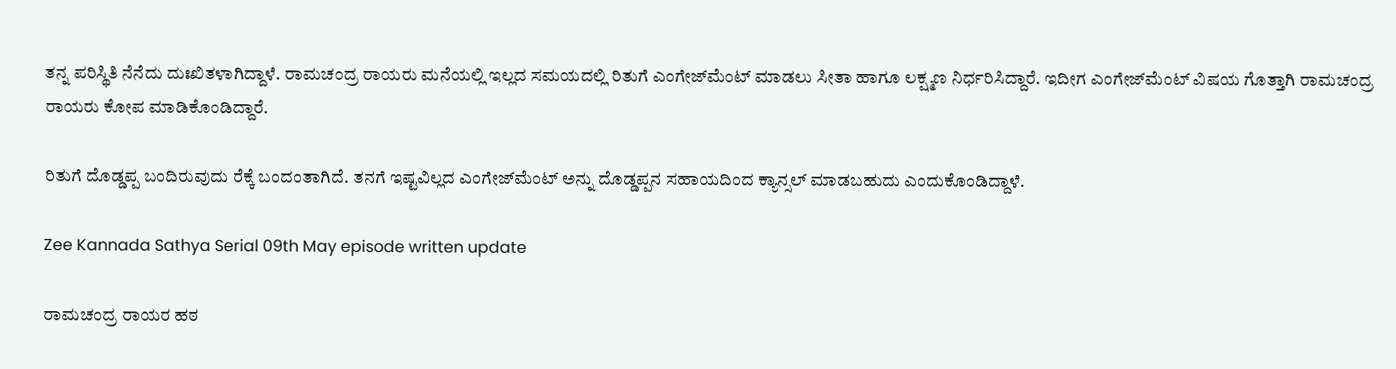ತನ್ನ ಪರಿಸ್ಥಿತಿ ನೆನೆದು ದುಃಖಿತಳಾಗಿದ್ದಾಳೆ. ರಾಮಚಂದ್ರ ರಾಯರು ಮನೆಯಲ್ಲಿ ಇಲ್ಲದ ಸಮಯದಲ್ಲಿ ರಿತುಗೆ ಎಂಗೇಜ್‌ಮೆಂಟ್ ಮಾಡಲು ಸೀತಾ ಹಾಗೂ ಲಕ್ಷ್ಮಣ ನಿರ್ಧರಿಸಿದ್ದಾರೆ. ಇದೀಗ ಎಂಗೇಜ್‌ಮೆಂಟ್ ವಿಷಯ ಗೊತ್ತಾಗಿ ರಾಮಚಂದ್ರ ರಾಯರು ಕೋಪ ಮಾಡಿಕೊಂಡಿದ್ದಾರೆ.

ರಿತುಗೆ ದೊಡ್ಡಪ್ಪ ಬಂದಿರುವುದು ರೆಕ್ಕೆ ಬಂದಂತಾಗಿದೆ. ತನಗೆ ಇಷ್ಟವಿಲ್ಲದ ಎಂಗೇಜ್‌ಮೆಂಟ್ ಅನ್ನು ದೊಡ್ಡಪ್ಪನ ಸಹಾಯದಿಂದ ಕ್ಯಾನ್ಸಲ್ ಮಾಡಬಹುದು ಎಂದುಕೊಂಡಿದ್ದಾಳೆ.

Zee Kannada Sathya Serial 09th May episode written update

ರಾಮಚಂದ್ರ ರಾಯರ ಹಠ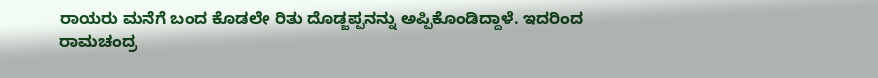ರಾಯರು ಮನೆಗೆ ಬಂದ ಕೊಡಲೇ ರಿತು ದೊಡ್ಜಪ್ಪನನ್ನು ಅಪ್ಪಿಕೊಂಡಿದ್ದಾಳೆ. ಇದರಿಂದ ರಾಮಚಂದ್ರ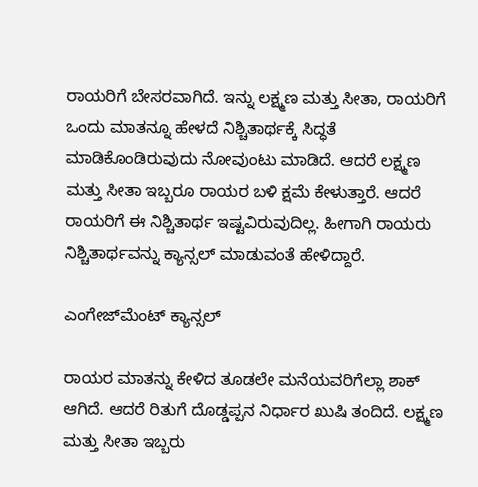ರಾಯರಿಗೆ ಬೇಸರವಾಗಿದೆ. ಇನ್ನು ಲಕ್ಷ್ಮಣ ಮತ್ತು ಸೀತಾ, ರಾಯರಿಗೆ ಒಂದು ಮಾತನ್ನೂ ಹೇಳದೆ ನಿಶ್ಚಿತಾರ್ಥಕ್ಕೆ ಸಿದ್ಧತೆ ಮಾಡಿಕೊಂಡಿರುವುದು ನೋವುಂಟು ಮಾಡಿದೆ. ಆದರೆ ಲಕ್ಷ್ಮಣ ಮತ್ತು ಸೀತಾ ಇಬ್ಬರೂ ರಾಯರ ಬಳಿ ಕ್ಷಮೆ ಕೇಳುತ್ತಾರೆ. ಆದರೆ ರಾಯರಿಗೆ ಈ ನಿಶ್ಚಿತಾರ್ಥ ಇಷ್ಟವಿರುವುದಿಲ್ಲ. ಹೀಗಾಗಿ ರಾಯರು ನಿಶ್ಚಿತಾರ್ಥವನ್ನು ಕ್ಯಾನ್ಸಲ್ ಮಾಡುವಂತೆ ಹೇಳಿದ್ದಾರೆ.

ಎಂಗೇಜ್‌ಮೆಂಟ್ ಕ್ಯಾನ್ಸಲ್

ರಾಯರ ಮಾತನ್ನು ಕೇಳಿದ ತೂಡಲೇ ಮನೆಯವರಿಗೆಲ್ಲಾ ಶಾಕ್ ಆಗಿದೆ. ಆದರೆ ರಿತುಗೆ ದೊಡ್ಡಪ್ಪನ ನಿರ್ಧಾರ ಖುಷಿ ತಂದಿದೆ. ಲಕ್ಷ್ಮಣ ಮತ್ತು ಸೀತಾ ಇಬ್ಬರು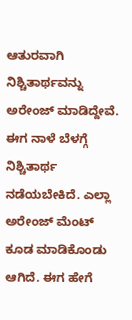ಆತುರವಾಗಿ ನಿಶ್ಚಿತಾರ್ಥವನ್ನು ಅರೇಂಜ್ ಮಾಡಿದ್ದೇವೆ. ಈಗ ನಾಳೆ ಬೆಳಗ್ಗೆ ನಿಶ್ಚಿತಾರ್ಥ ನಡೆಯಬೇಕಿದೆ. ಎಲ್ಲಾ ಅರೇಂಜ್ ಮೆಂಟ್ ಕೂಡ ಮಾಡಿಕೊಂಡು ಆಗಿದೆ. ಈಗ ಹೇಗೆ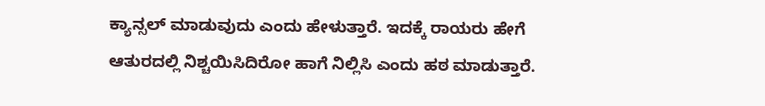ಕ್ಯಾನ್ಸಲ್ ಮಾಡುವುದು ಎಂದು ಹೇಳುತ್ತಾರೆ. ಇದಕ್ಕೆ ರಾಯರು ಹೇಗೆ ಆತುರದಲ್ಲಿ ನಿಶ್ಚಯಿಸಿದಿರೋ ಹಾಗೆ ನಿಲ್ಲಿಸಿ ಎಂದು ಹಠ ಮಾಡುತ್ತಾರೆ.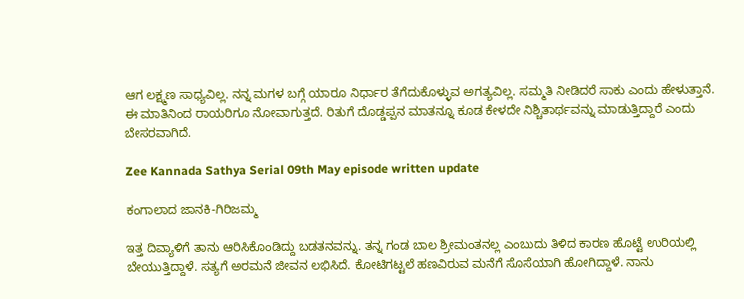ಆಗ ಲಕ್ಷ್ಮಣ ಸಾಧ್ಯವಿಲ್ಲ. ನನ್ನ ಮಗಳ ಬಗ್ಗೆ ಯಾರೂ ನಿರ್ಧಾರ ತೆಗೆದುಕೊಳ್ಳುವ ಅಗತ್ಯವಿಲ್ಲ. ಸಮ್ಮತಿ ನೀಡಿದರೆ ಸಾಕು ಎಂದು ಹೇಳುತ್ತಾನೆ. ಈ ಮಾತಿನಿಂದ ರಾಯರಿಗೂ ನೋವಾಗುತ್ತದೆ. ರಿತುಗೆ ದೊಡ್ಡಪ್ಪನ ಮಾತನ್ನೂ ಕೂಡ ಕೇಳದೇ ನಿಶ್ಚಿತಾರ್ಥವನ್ನು ಮಾಡುತ್ತಿದ್ದಾರೆ ಎಂದು ಬೇಸರವಾಗಿದೆ.

Zee Kannada Sathya Serial 09th May episode written update

ಕಂಗಾಲಾದ ಜಾನಕಿ-ಗಿರಿಜಮ್ಮ

ಇತ್ತ ದಿವ್ಯಾಳಿಗೆ ತಾನು ಆರಿಸಿಕೊಂಡಿದ್ದು ಬಡತನವನ್ನು. ತನ್ನ ಗಂಡ ಬಾಲ ಶ್ರೀಮಂತನಲ್ಲ ಎಂಬುದು ತಿಳಿದ ಕಾರಣ ಹೊಟ್ಟೆ ಉರಿಯಲ್ಲಿ ಬೇಯುತ್ತಿದ್ದಾಳೆ. ಸತ್ಯಗೆ ಅರಮನೆ ಜೀವನ ಲಭಿಸಿದೆ. ಕೋಟಿಗಟ್ಟಲೆ ಹಣವಿರುವ ಮನೆಗೆ ಸೊಸೆಯಾಗಿ ಹೋಗಿದ್ದಾಳೆ. ನಾನು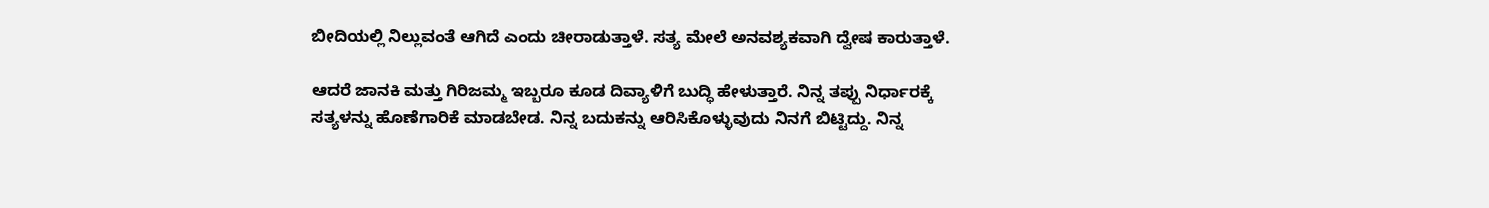ಬೀದಿಯಲ್ಲಿ ನಿಲ್ಲುವಂತೆ ಆಗಿದೆ ಎಂದು ಚೀರಾಡುತ್ತಾಳೆ. ಸತ್ಯ ಮೇಲೆ ಅನವಶ್ಯಕವಾಗಿ ದ್ವೇಷ ಕಾರುತ್ತಾಳೆ.

ಆದರೆ ಜಾನಕಿ ಮತ್ತು ಗಿರಿಜಮ್ಮ ಇಬ್ಬರೂ ಕೂಡ ದಿವ್ಯಾಳಿಗೆ ಬುದ್ಧಿ ಹೇಳುತ್ತಾರೆ. ನಿನ್ನ ತಪ್ಪು ನಿರ್ಧಾರಕ್ಕೆ ಸತ್ಯಳನ್ನು ಹೊಣೆಗಾರಿಕೆ ಮಾಡಬೇಡ. ನಿನ್ನ ಬದುಕನ್ನು ಆರಿಸಿಕೊಳ್ಳುವುದು ನಿನಗೆ ಬಿಟ್ಟಿದ್ದು. ನಿನ್ನ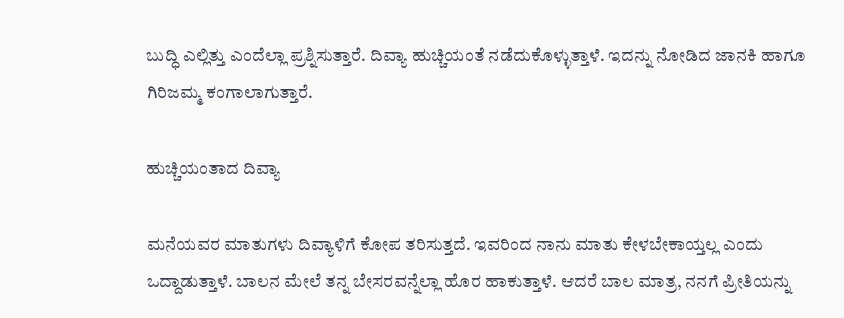ಬುದ್ಧಿ ಎಲ್ಲಿತ್ತು ಎಂದೆಲ್ಲಾ ಪ್ರಶ್ನಿಸುತ್ತಾರೆ. ದಿವ್ಯಾ ಹುಚ್ಚಿಯಂತೆ ನಡೆದುಕೊಳ್ಳುತ್ತಾಳೆ. ಇದನ್ನು ನೋಡಿದ ಜಾನಕಿ ಹಾಗೂ ಗಿರಿಜಮ್ಮ ಕಂಗಾಲಾಗುತ್ತಾರೆ.

ಹುಚ್ಚಿಯಂತಾದ ದಿವ್ಯಾ

ಮನೆಯವರ ಮಾತುಗಳು ದಿವ್ಯಾಳಿಗೆ ಕೋಪ ತರಿಸುತ್ತದೆ. ಇವರಿಂದ ನಾನು ಮಾತು ಕೇಳಬೇಕಾಯ್ತಲ್ಲ ಎಂದು ಒದ್ದಾಡುತ್ತಾಳೆ. ಬಾಲನ ಮೇಲೆ ತನ್ನ ಬೇಸರವನ್ನೆಲ್ಲಾ ಹೊರ ಹಾಕುತ್ತಾಳೆ. ಆದರೆ ಬಾಲ ಮಾತ್ರ, ನನಗೆ ಪ್ರೀತಿಯನ್ನು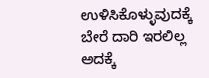ಉಳಿಸಿಕೊಳ್ಳುವುದಕ್ಕೆ ಬೇರೆ ದಾರಿ ಇರಲಿಲ್ಲ ಅದಕ್ಕೆ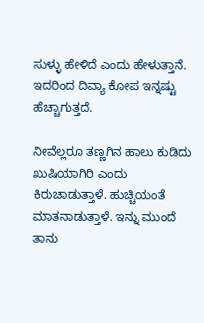ಸುಳ್ಳು ಹೇಳಿದೆ ಎಂದು ಹೇಳುತ್ತಾನೆ. ಇದರಿಂದ ದಿವ್ಯಾ ಕೋಪ ಇನ್ನಷ್ಟು ಹೆಚ್ಚಾಗುತ್ತದೆ.

ನೀವೆಲ್ಲರೂ ತಣ್ಣಗಿನ ಹಾಲು ಕುಡಿದು ಖುಷಿಯಾಗಿರಿ ಎಂದು ಕಿರುಚಾಡುತ್ತಾಳೆ. ಹುಚ್ಚಿಯಂತೆ ಮಾತನಾಡುತ್ತಾಳೆ. ಇನ್ನು ಮುಂದೆ ತಾನು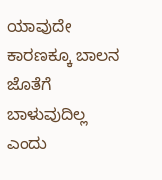ಯಾವುದೇ ಕಾರಣಕ್ಕೂ ಬಾಲನ ಜೊತೆಗೆ ಬಾಳುವುದಿಲ್ಲ ಎಂದು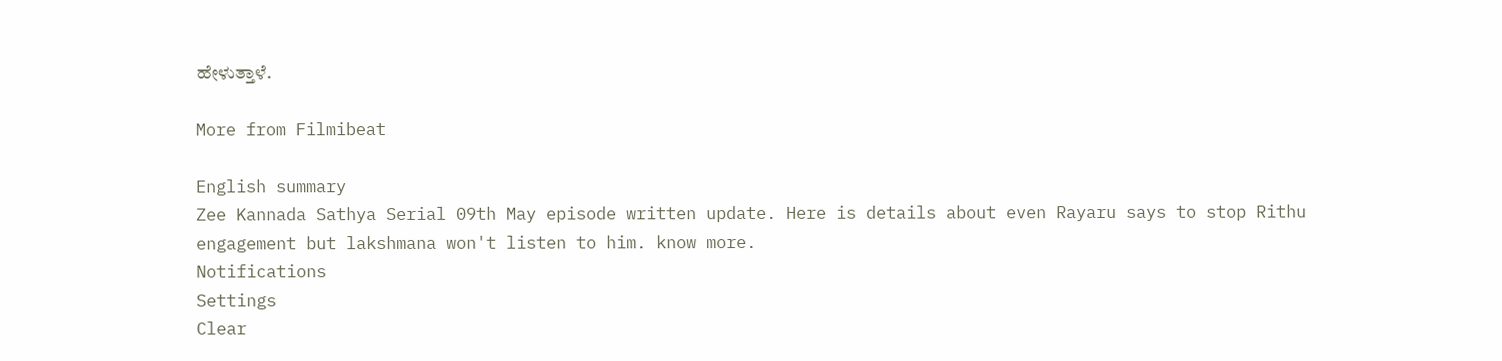ಹೇಳುತ್ತಾಳೆ.

More from Filmibeat

English summary
Zee Kannada Sathya Serial 09th May episode written update. Here is details about even Rayaru says to stop Rithu engagement but lakshmana won't listen to him. know more.
Notifications
Settings
Clear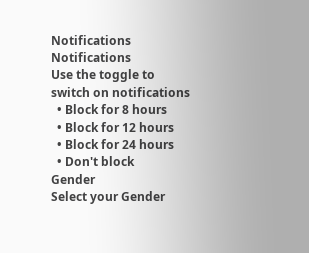Notifications
Notifications
Use the toggle to switch on notifications
  • Block for 8 hours
  • Block for 12 hours
  • Block for 24 hours
  • Don't block
Gender
Select your Gender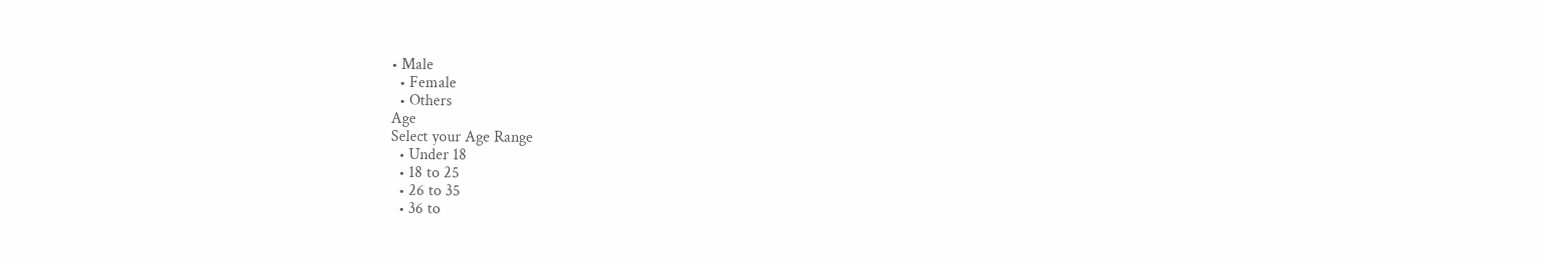• Male
  • Female
  • Others
Age
Select your Age Range
  • Under 18
  • 18 to 25
  • 26 to 35
  • 36 to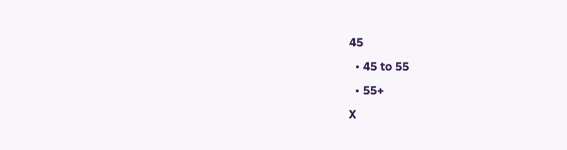45
  • 45 to 55
  • 55+
X